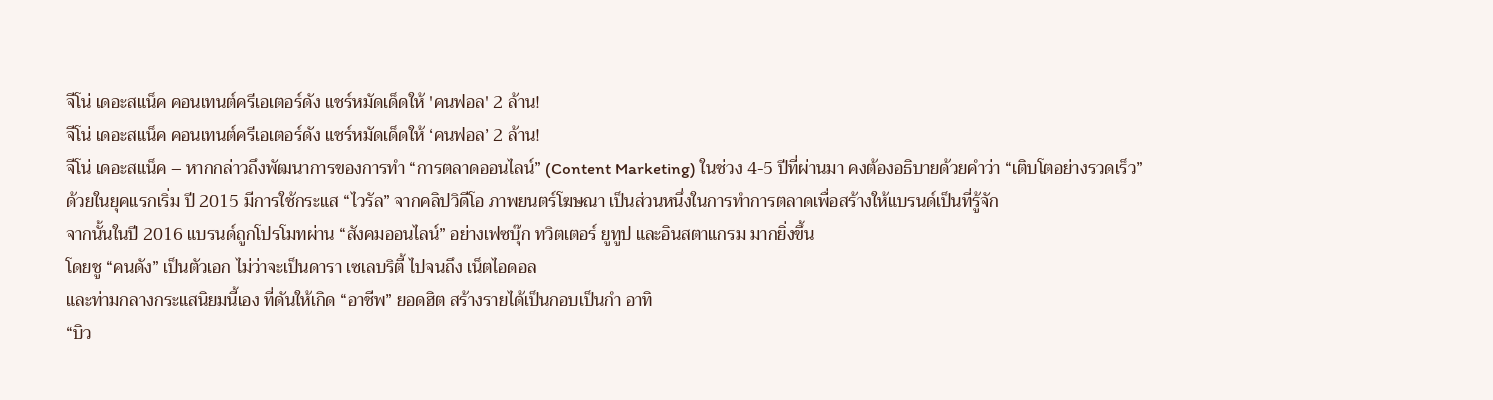จีโน่ เดอะสแน็ค คอนเทนต์ครีเอเตอร์ดัง แชร์หมัดเด็ดให้ 'คนฟอล' 2 ล้าน!
จีโน่ เดอะสแน็ค คอนเทนต์ครีเอเตอร์ดัง แชร์หมัดเด็ดให้ ‘คนฟอล’ 2 ล้าน!
จีโน่ เดอะสแน็ค – หากกล่าวถึงพัฒนาการของการทำ “การตลาดออนไลน์” (Content Marketing) ในช่วง 4-5 ปีที่ผ่านมา คงต้องอธิบายด้วยคำว่า “เติบโตอย่างรวดเร็ว”
ด้วยในยุคแรกเริ่ม ปี 2015 มีการใช้กระแส “ไวรัล” จากคลิปวิดีโอ ภาพยนตร์โฆษณา เป็นส่วนหนึ่งในการทำการตลาดเพื่อสร้างให้แบรนด์เป็นที่รู้จัก
จากนั้นในปี 2016 แบรนด์ถูกโปรโมทผ่าน “สังคมออนไลน์” อย่างเฟซบุ๊ก ทวิตเตอร์ ยูทูป และอินสตาแกรม มากยิ่งขึ้น
โดยชู “คนดัง” เป็นตัวเอก ไม่ว่าจะเป็นดารา เซเลบริตี้ ไปจนถึง เน็ตไอดอล
และท่ามกลางกระแสนิยมนี้เอง ที่ดันให้เกิด “อาชีพ” ยอดฮิต สร้างรายได้เป็นกอบเป็นกำ อาทิ
“บิว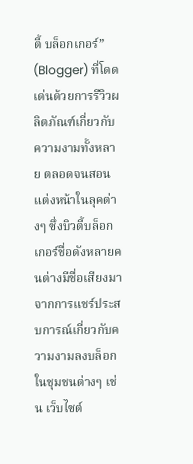ตี้ บล็อกเกอร์” (Blogger) ที่โดดเด่นด้วยการรีวิวผลิตภัณฑ์เกี่ยวกับความงามทั้งหลาย ตลอดจนสอนแต่งหน้าในลุคต่างๆ ซึ่งบิวตี้บล็อกเกอร์ชื่อดังหลายคนต่างมีชื่อเสียงมาจากการแชร์ประสบการณ์เกี่ยวกับความงามลงบล็อกในชุมชนต่างๆ เช่น เว็บไซต์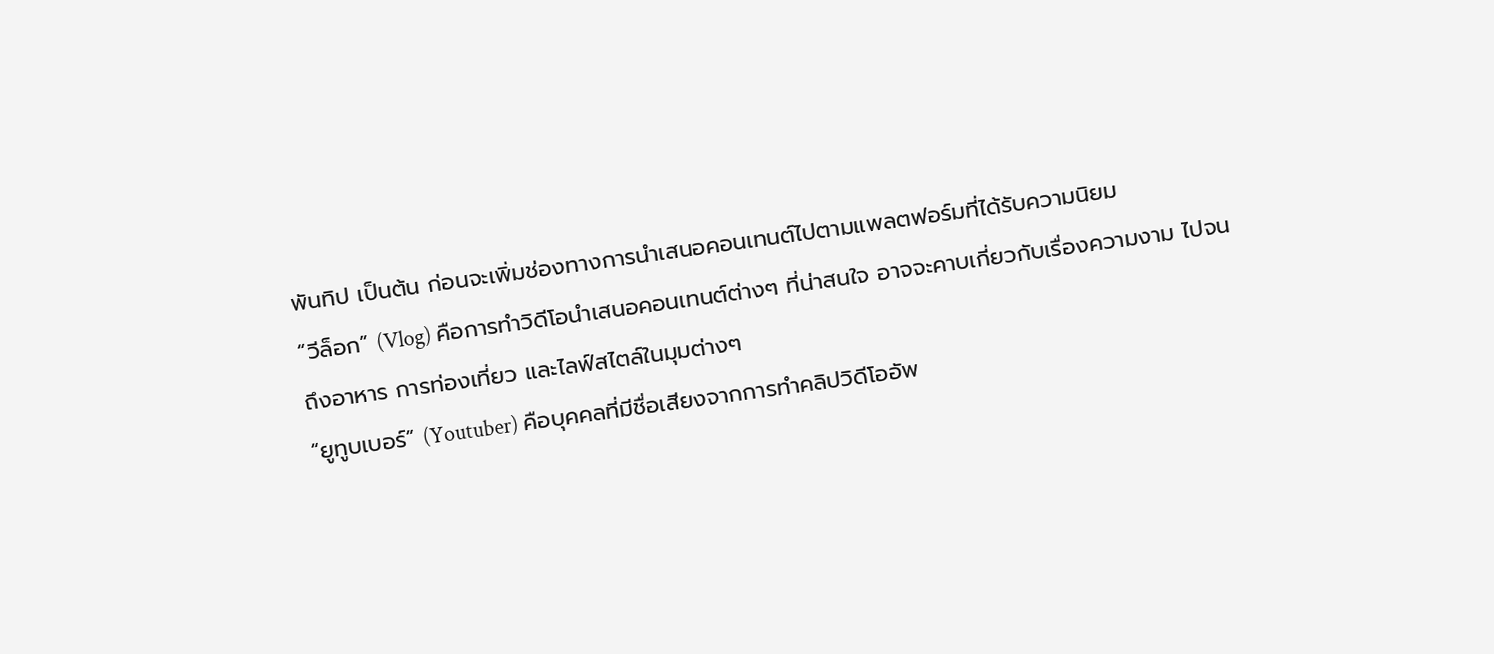พันทิป เป็นต้น ก่อนจะเพิ่มช่องทางการนำเสนอคอนเทนต์ไปตามแพลตฟอร์มที่ได้รับความนิยม
“วีล็อก” (Vlog) คือการทำวิดีโอนำเสนอคอนเทนต์ต่างๆ ที่น่าสนใจ อาจจะคาบเกี่ยวกับเรื่องความงาม ไปจนถึงอาหาร การท่องเที่ยว และไลฟ์สไตล์ในมุมต่างๆ
“ยูทูบเบอร์” (Youtuber) คือบุคคลที่มีชื่อเสียงจากการทำคลิปวิดีโออัพ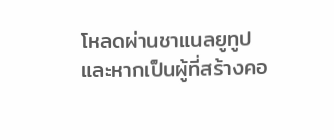โหลดผ่านชาแนลยูทูป
และหากเป็นผู้ที่สร้างคอ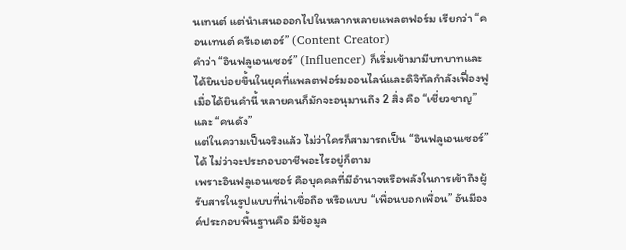นเทนต์ แต่นำเสนอออกไปในหลากหลายแพลตฟอร์ม เรียกว่า “คอนเทนต์ ครีเอเตอร์” (Content Creator)
คำว่า “อินฟลูเอนเซอร์” (Influencer) ก็เริ่มเข้ามามีบทบาทและได้ยินบ่อยขึ้นในยุคที่แพลตฟอร์มออนไลน์และดิจิทัลกำลังเฟื่องฟู
เมื่อได้ยินคำนี้ หลายคนก็มักจะอนุมานถึง 2 สิ่ง คือ “เชี่ยวชาญ” และ “คนดัง”
แต่ในความเป็นจริงแล้ว ไม่ว่าใครก็สามารถเป็น “อินฟลูเอนเซอร์” ได้ ไม่ว่าจะประกอบอาชีพอะไรอยู่ก็ตาม
เพราะอินฟลูเอนเซอร์ คือบุคคลที่มีอำนาจหรือพลังในการเข้าถึงผู้รับสารในรูปแบบที่น่าเชื่อถือ หรือแบบ “เพื่อนบอกเพื่อน” อันมีองค์ประกอบพื้นฐานคือ มีข้อมูล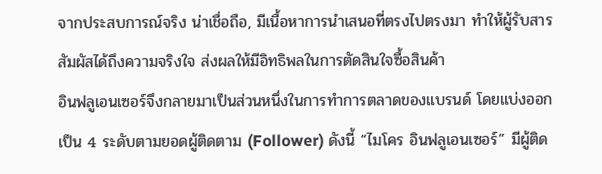จากประสบการณ์จริง น่าเชื่อถือ, มีเนื้อหาการนำเสนอที่ตรงไปตรงมา ทำให้ผู้รับสารสัมผัสได้ถึงความจริงใจ ส่งผลให้มีอิทธิพลในการตัดสินใจซื้อสินค้า
อินฟลูเอนเซอร์จึงกลายมาเป็นส่วนหนึ่งในการทำการตลาดของแบรนด์ โดยแบ่งออกเป็น 4 ระดับตามยอดผู้ติดตาม (Follower) ดังนี้ “ไมโคร อินฟลูเอนเซอร์” มีผู้ติด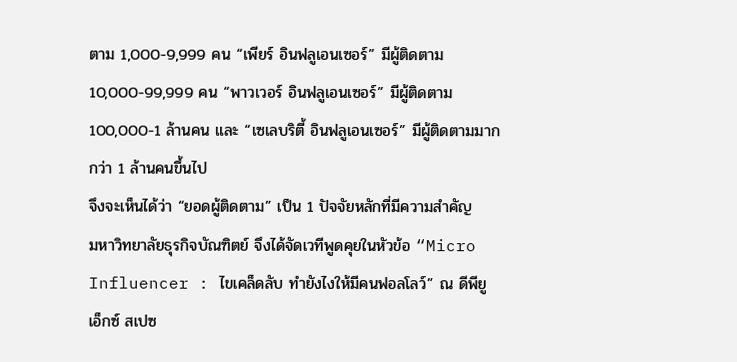ตาม 1,000-9,999 คน “เพียร์ อินฟลูเอนเซอร์” มีผู้ติดตาม 10,000-99,999 คน “พาวเวอร์ อินฟลูเอนเซอร์” มีผู้ติดตาม 100,000-1 ล้านคน และ “เซเลบริตี้ อินฟลูเอนเซอร์” มีผู้ติดตามมากกว่า 1 ล้านคนขึ้นไป
จึงจะเห็นได้ว่า “ยอดผู้ติดตาม” เป็น 1 ปัจจัยหลักที่มีความสำคัญ
มหาวิทยาลัยธุรกิจบัณฑิตย์ จึงได้จัดเวทีพูดคุยในหัวข้อ “Micro Influencer : ไขเคล็ดลับ ทำยังไงให้มีคนฟอลโลว์” ณ ดีพียู เอ็กซ์ สเปซ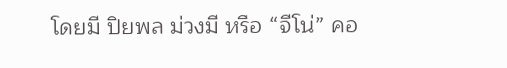โดยมี ปิยพล ม่วงมี หรือ “จีโน่” คอ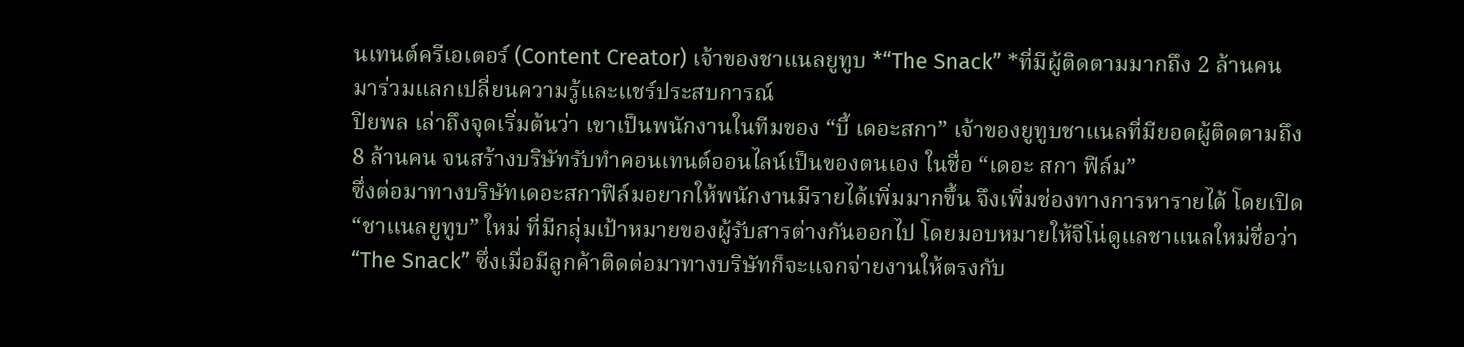นเทนต์ครีเอเตอร์ (Content Creator) เจ้าของชาแนลยูทูบ *“The Snack” *ที่มีผู้ติดตามมากถึง 2 ล้านคน มาร่วมแลกเปลี่ยนความรู้และแชร์ประสบการณ์
ปิยพล เล่าถึงจุดเริ่มต้นว่า เขาเป็นพนักงานในทีมของ “บี้ เดอะสกา” เจ้าของยูทูบชาแนลที่มียอดผู้ติดตามถึง 8 ล้านคน จนสร้างบริษัทรับทำคอนเทนต์ออนไลน์เป็นของตนเอง ในชื่อ “เดอะ สกา ฟิล์ม”
ซึ่งต่อมาทางบริษัทเดอะสกาฟิล์มอยากให้พนักงานมีรายได้เพิ่มมากขึ้น จึงเพิ่มช่องทางการหารายได้ โดยเปิด “ชาแนลยูทูบ” ใหม่ ที่มีกลุ่มเป้าหมายของผู้รับสารต่างกันออกไป โดยมอบหมายให้จีโน่ดูแลชาแนลใหม่ชื่อว่า “The Snack” ซึ่งเมื่อมีลูกค้าติดต่อมาทางบริษัทก็จะแจกจ่ายงานให้ตรงกับ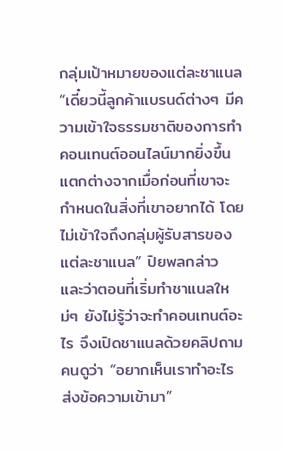กลุ่มเป้าหมายของแต่ละชาแนล
“เดี๋ยวนี้ลูกค้าแบรนด์ต่างๆ มีความเข้าใจธรรมชาติของการทำคอนเทนต์ออนไลน์มากยิ่งขึ้น แตกต่างจากเมื่อก่อนที่เขาจะกำหนดในสิ่งที่เขาอยากได้ โดยไม่เข้าใจถึงกลุ่มผู้รับสารของแต่ละชาแนล” ปิยพลกล่าว และว่าตอนที่เริ่มทำชาแนลใหม่ๆ ยังไม่รู้ว่าจะทำคอนเทนต์อะไร จึงเปิดชาแนลด้วยคลิปถามคนดูว่า “อยากเห็นเราทำอะไร ส่งข้อความเข้ามา”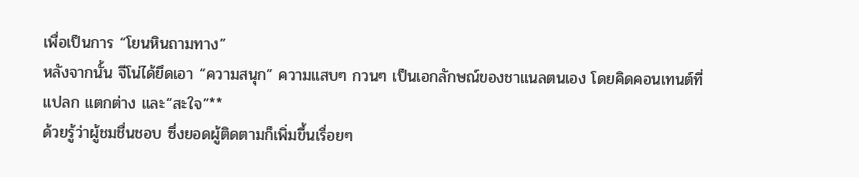เพื่อเป็นการ “โยนหินถามทาง”
หลังจากนั้น จีโน่ได้ยึดเอา “ความสนุก” ความแสบๆ กวนๆ เป็นเอกลักษณ์ของชาแนลตนเอง โดยคิดคอนเทนต์ที่แปลก แตกต่าง และ“สะใจ”**
ด้วยรู้ว่าผู้ชมชื่นชอบ ซึ่งยอดผู้ติดตามก็เพิ่มขึ้นเรื่อยๆ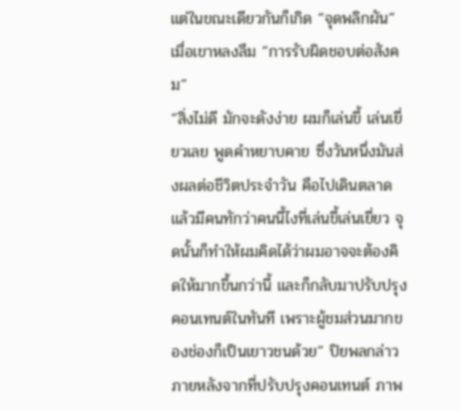แต่ในขณะเดียวกันก็เกิด “จุดพลิกผัน” เมื่อเขาหลงลืม “การรับผิดชอบต่อสังคม”
“สิ่งไม่ดี มักจะดังง่าย ผมก็เล่นขี้ เล่นเยี่ยวเลย พูดคำหยาบคาย ซึ่งวันหนึ่งมันส่งผลต่อชีวิตประจำวัน คือไปเดินตลาดแล้วมีคนทักว่าคนนี้ไงที่เล่นขี้เล่นเยี่ยว จุดนั้นก็ทำให้ผมคิดได้ว่าผมอาจจะต้องคิดให้มากขึ้นกว่านี้ และก็กลับมาปรับปรุงคอนเทนต์ในทันที เพราะผู้ชมส่วนมากของช่องก็เป็นเยาวชนด้วย” ปิยพลกล่าว
ภายหลังจากที่ปรับปรุงคอนเทนต์ ภาพ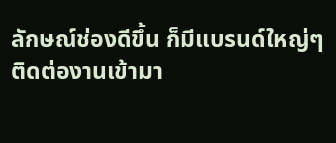ลักษณ์ช่องดีขึ้น ก็มีแบรนด์ใหญ่ๆ ติดต่องานเข้ามา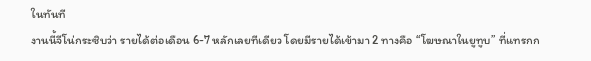ในทันที
งานนี้จีโน่กระซิบว่า รายได้ต่อเดือน 6-7 หลักเลยทีเดียว โดยมีรายได้เข้ามา 2 ทางคือ “โฆษณาในยูทูบ” ที่แทรกก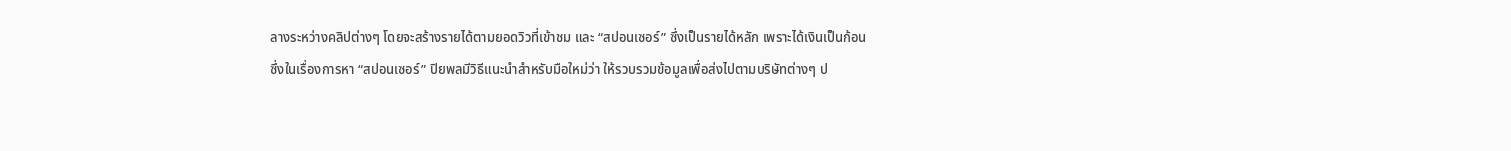ลางระหว่างคลิปต่างๆ โดยจะสร้างรายได้ตามยอดวิวที่เข้าชม และ “สปอนเซอร์” ซึ่งเป็นรายได้หลัก เพราะได้เงินเป็นก้อน
ซึ่งในเรื่องการหา “สปอนเซอร์” ปิยพลมีวิธีแนะนำสำหรับมือใหม่ว่า ให้รวบรวมข้อมูลเพื่อส่งไปตามบริษัทต่างๆ ป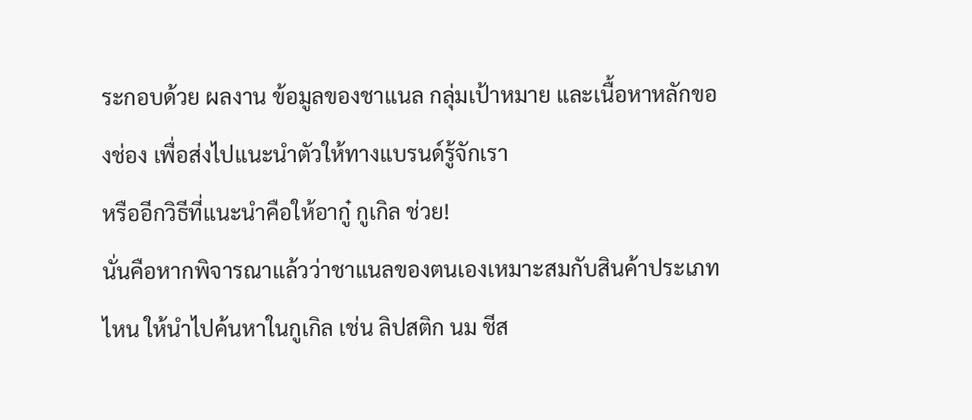ระกอบด้วย ผลงาน ข้อมูลของชาแนล กลุ่มเป้าหมาย และเนื้อหาหลักของช่อง เพื่อส่งไปแนะนำตัวให้ทางแบรนด์รู้จักเรา
หรืออีกวิธีที่แนะนำคือให้อากู๋ กูเกิล ช่วย!
นั่นคือหากพิจารณาแล้วว่าชาแนลของตนเองเหมาะสมกับสินค้าประเภทไหน ให้นำไปค้นหาในกูเกิล เช่น ลิปสติก นม ชีส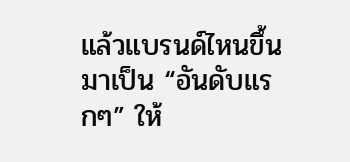แล้วแบรนด์ไหนขึ้นมาเป็น “อันดับแรกๆ” ให้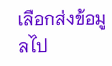เลือกส่งข้อมูลไป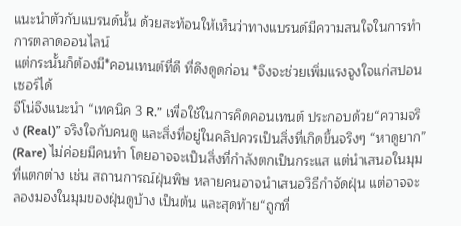แนะนำตัวกับแบรนด์นั้น ด้วยสะท้อนให้เห็นว่าทางแบรนด์มีความสนใจในการทำการตลาดออนไลน์
แต่กระนั้นก็ต้องมี*คอนเทนต์ที่ดี ที่ดึงดูดก่อน *จึงจะช่วยเพิ่มแรงจูงใจแก่สปอนเซอร์ได้
จีโน่จึงแนะนำ “เทคนิค 3 R.” เพื่อใช้ในการคิดคอนเทนต์ ประกอบด้วย“ความจริง (Real)” จริงใจกับคนดู และสิ่งที่อยู่ในคลิปควรเป็นสิ่งที่เกิดขึ้นจริงๆ “หาดูยาก” (Rare) ไม่ค่อยมีคนทำ โดยอาจจะเป็นสิ่งที่กำลังตกเป็นกระแส แต่นำเสนอในมุมที่แตกต่าง เช่น สถานการณ์ฝุ่นพิษ หลายคนอาจนำเสนอวิธีกำจัดฝุ่น แต่อาจจะลองมองในมุมของฝุ่นดูบ้าง เป็นต้น และสุดท้าย“ถูกที่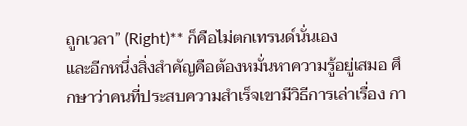ถูกเวลา” (Right)** ก็คือไม่ตกเทรนด์นั่นเอง
และอีกหนึ่งสิ่งสำคัญคือต้องหมั่นหาความรู้อยู่เสมอ ศึกษาว่าคนที่ประสบความสำเร็จเขามีวิธีการเล่าเรื่อง กา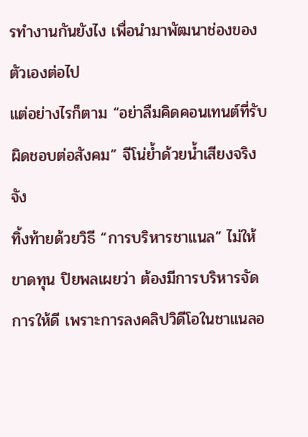รทำงานกันยังไง เพื่อนำมาพัฒนาช่องของตัวเองต่อไป
แต่อย่างไรก็ตาม “อย่าลืมคิดคอนเทนต์ที่รับผิดชอบต่อสังคม” จีโน่ย้ำด้วยน้ำเสียงจริงจัง
ทิ้งท้ายด้วยวิธี “การบริหารชาแนล” ไม่ให้ขาดทุน ปิยพลเผยว่า ต้องมีการบริหารจัดการให้ดี เพราะการลงคลิปวิดีโอในชาแนลอ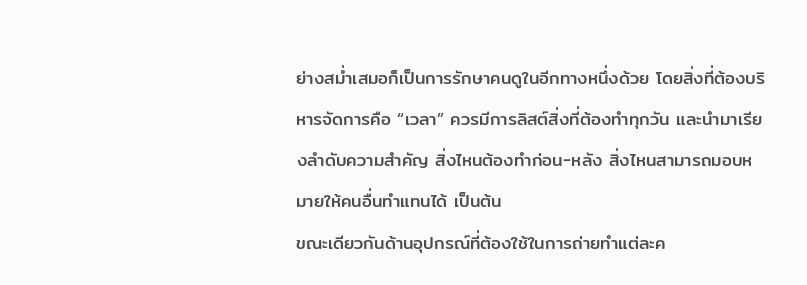ย่างสม่ำเสมอก็เป็นการรักษาคนดูในอีกทางหนึ่งด้วย โดยสิ่งที่ต้องบริหารจัดการคือ “เวลา” ควรมีการลิสต์สิ่งที่ต้องทำทุกวัน และนำมาเรียงลำดับความสำคัญ สิ่งไหนต้องทำก่อน-หลัง สิ่งไหนสามารถมอบหมายให้คนอื่นทำแทนได้ เป็นต้น
ขณะเดียวกันด้านอุปกรณ์ที่ต้องใช้ในการถ่ายทำแต่ละค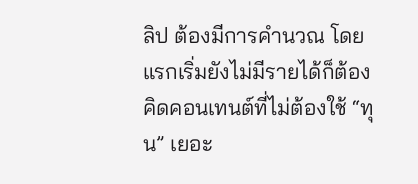ลิป ต้องมีการคำนวณ โดยแรกเริ่มยังไม่มีรายได้ก็ต้องคิดคอนเทนต์ที่ไม่ต้องใช้ “ทุน” เยอะ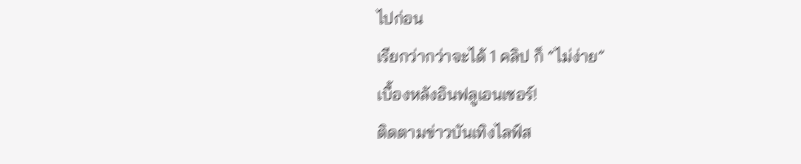ไปก่อน
เรียกว่ากว่าจะได้ 1 คลิป ก็ “ไม่ง่าย”
เบื้องหลังอินฟลูเอนเซอร์!
ติดตามข่าวบันเทิงไลฟ์ส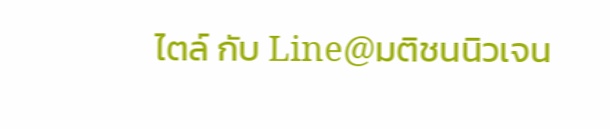ไตล์ กับ Line@มติชนนิวเจน